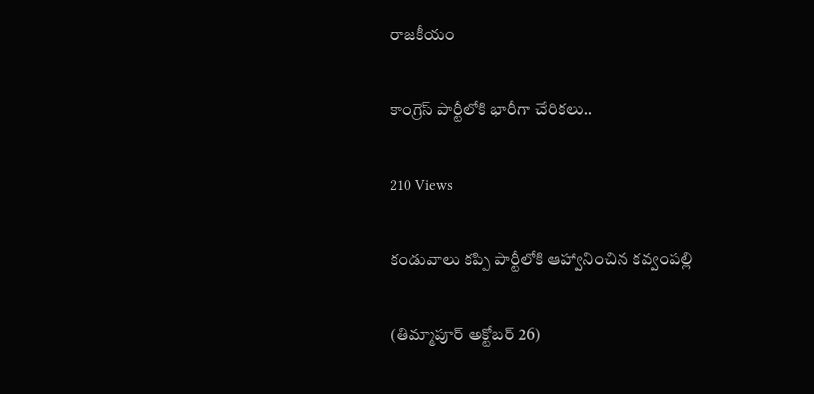రాజకీయం

కాంగ్రెస్ పార్టీలోకి భారీగా చేరికలు..

210 Views

కండువాలు కప్పి పార్టీలోకి ఆహ్వానించిన కవ్వంపల్లి

(తిమ్మాపూర్ అక్టోబర్ 26)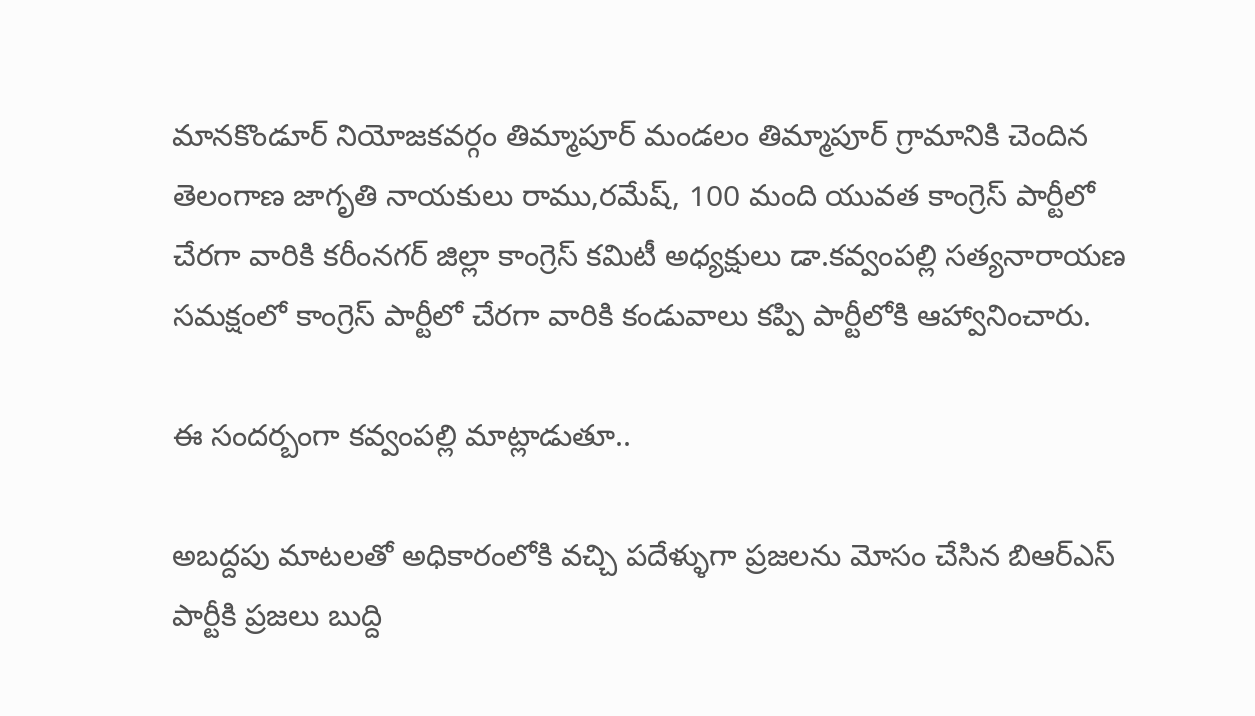మానకొండూర్ నియోజకవర్గం తిమ్మాపూర్ మండలం తిమ్మాపూర్ గ్రామానికి చెందిన తెలంగాణ జాగృతి నాయకులు రాము,రమేష్, 100 మంది యువత కాంగ్రెస్ పార్టీలో చేరగా వారికి కరీంనగర్ జిల్లా కాంగ్రెస్ కమిటీ అధ్యక్షులు డా.కవ్వంపల్లి సత్యనారాయణ సమక్షంలో కాంగ్రెస్ పార్టీలో చేరగా వారికి కండువాలు కప్పి పార్టీలోకి ఆహ్వానించారు.

ఈ సందర్బంగా కవ్వంపల్లి మాట్లాడుతూ..

అబద్దపు మాటలతో అధికారంలోకి వచ్చి పదేళ్ళుగా ప్రజలను మోసం చేసిన బిఆర్ఎస్ పార్టీకి ప్రజలు బుద్ది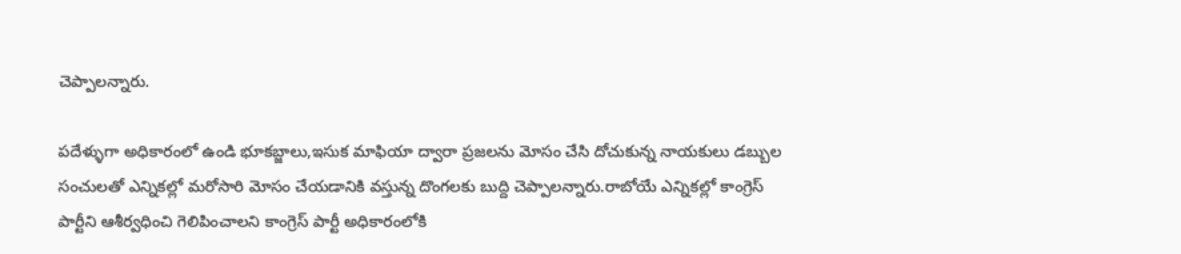చెప్పాలన్నారు.

పదేళ్ళుగా అధికారంలో ఉండి భూకబ్జాలు,ఇసుక మాఫియా ద్వారా ప్రజలను మోసం చేసి దోచుకున్న నాయకులు డబ్బుల సంచులతో ఎన్నికల్లో మరోసారి మోసం చేయడానికి వస్తున్న దొంగలకు బుద్ది చెప్పాలన్నారు.రాబోయే ఎన్నికల్లో కాంగ్రెస్ పార్టీని ఆశీర్వధించి గెలిపించాలని కాంగ్రెస్ పార్టీ అధికారంలోకి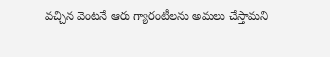వచ్చిన వెంటనే ఆరు గ్యారంటీలను అమలు చేస్తామని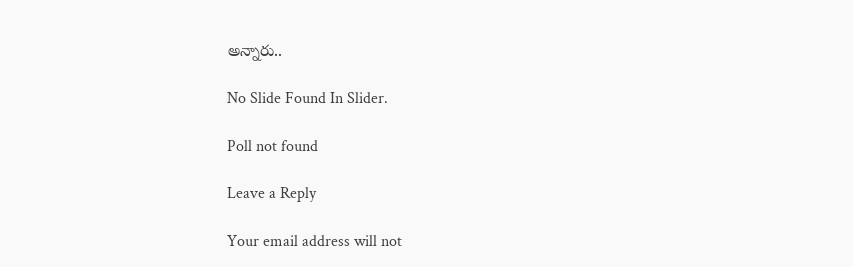అన్నారు..

No Slide Found In Slider.

Poll not found

Leave a Reply

Your email address will not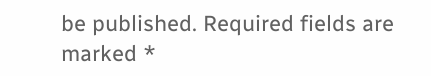be published. Required fields are marked *